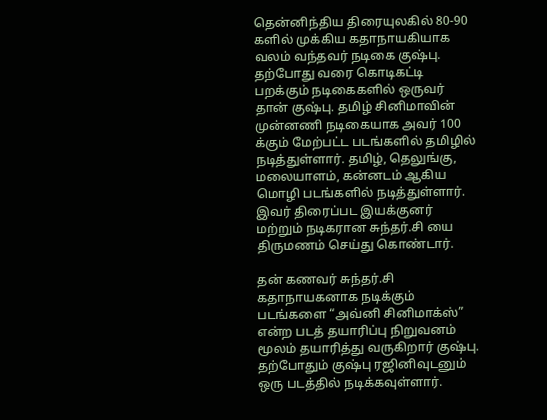தென்னிந்திய திரையுலகில் 80-90 களில் முக்கிய கதாநாயகியாக வலம் வந்தவர் நடிகை குஷ்பு. தற்போது வரை கொடிகட்டி பறக்கும் நடிகைகளில் ஒருவர் தான் குஷ்பு. தமிழ் சினிமாவின் முன்னணி நடிகையாக அவர் 100 க்கும் மேற்பட்ட படங்களில் தமிழில் நடித்துள்ளார். தமிழ், தெலுங்கு, மலையாளம், கன்னடம் ஆகிய மொழி படங்களில் நடித்துள்ளார். இவர் திரைப்பட இயக்குனர் மற்றும் நடிகரான சுந்தர்.சி யை திருமணம் செய்து கொண்டார்.

தன் கணவர் சுந்தர்.சி கதாநாயகனாக நடிக்கும் படங்களை “அவ்னி சினிமாக்ஸ்” என்ற படத் தயாரிப்பு நிறுவனம் மூலம் தயாரித்து வருகிறார் குஷ்பு. தற்போதும் குஷ்பு ரஜினிவுடனும் ஒரு படத்தில் நடிக்கவுள்ளார்.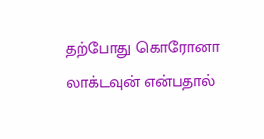தற்போது கொரோனா லாக்டவுன் என்பதால்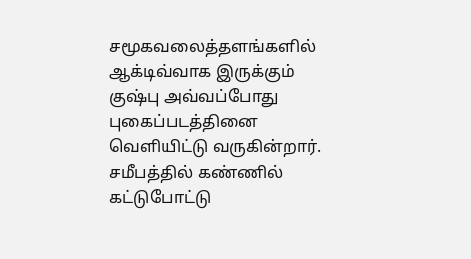சமூகவலைத்தளங்களில் ஆக்டிவ்வாக இருக்கும் குஷ்பு அவ்வப்போது புகைப்படத்தினை வெளியிட்டு வருகின்றார். சமீபத்தில் கண்ணில் கட்டுபோட்டு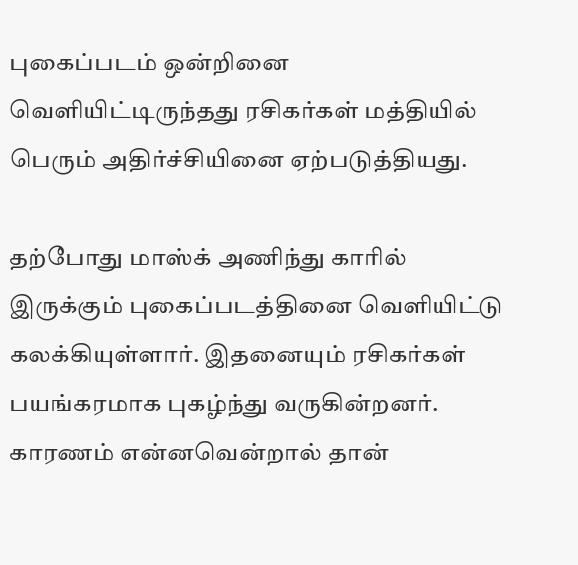புகைப்படம் ஒன்றினை வெளியிட்டிருந்தது ரசிகர்கள் மத்தியில் பெரும் அதிர்ச்சியினை ஏற்படுத்தியது.

தற்போது மாஸ்க் அணிந்து காரில் இருக்கும் புகைப்படத்தினை வெளியிட்டு கலக்கியுள்ளார். இதனையும் ரசிகர்கள் பயங்கரமாக புகழ்ந்து வருகின்றனர். காரணம் என்னவென்றால் தான்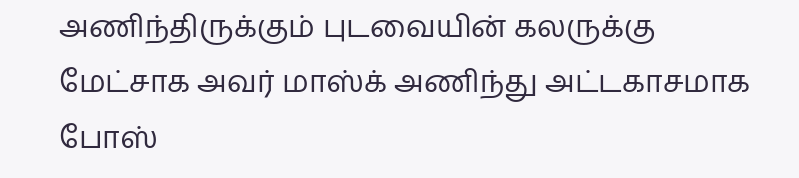அணிந்திருக்கும் புடவையின் கலருக்கு மேட்சாக அவர் மாஸ்க் அணிந்து அட்டகாசமாக போஸ்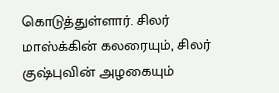கொடுத்துள்ளார். சிலர் மாஸ்க்கின் கலரையும், சிலர் குஷ்புவின் அழகையும்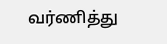வர்ணித்து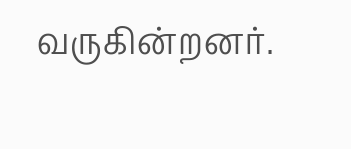வருகின்றனர்.